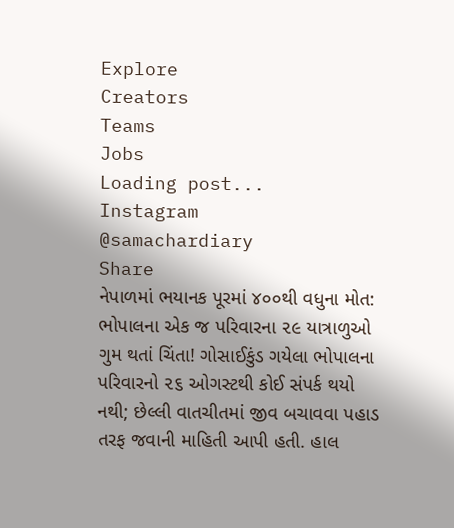Explore
Creators
Teams
Jobs
Loading post...
Instagram
@samachardiary
Share
નેપાળમાં ભયાનક પૂરમાં ૪૦૦થી વધુના મોત: ભોપાલના એક જ પરિવારના ૨૯ યાત્રાળુઓ ગુમ થતાં ચિંતા! ગોસાઈકુંડ ગયેલા ભોપાલના પરિવારનો ૨૬ ઓગસ્ટથી કોઈ સંપર્ક થયો નથી; છેલ્લી વાતચીતમાં જીવ બચાવવા પહાડ તરફ જવાની માહિતી આપી હતી. હાલ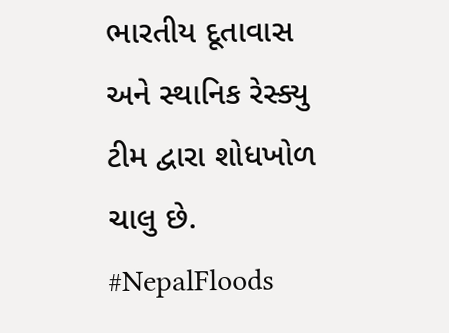ભારતીય દૂતાવાસ અને સ્થાનિક રેસ્ક્યુ ટીમ દ્વારા શોધખોળ ચાલુ છે.
#NepalFloods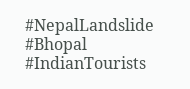#NepalLandslide
#Bhopal
#IndianTourists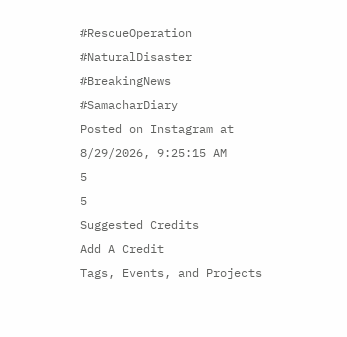#RescueOperation
#NaturalDisaster
#BreakingNews
#SamacharDiary
Posted on Instagram at
8/29/2026, 9:25:15 AM
5
5
Suggested Credits
Add A Credit
Tags, Events, and Projects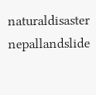naturaldisaster
nepallandslide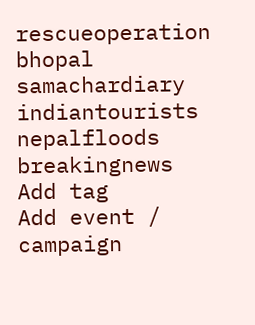rescueoperation
bhopal
samachardiary
indiantourists
nepalfloods
breakingnews
Add tag
Add event / campaign